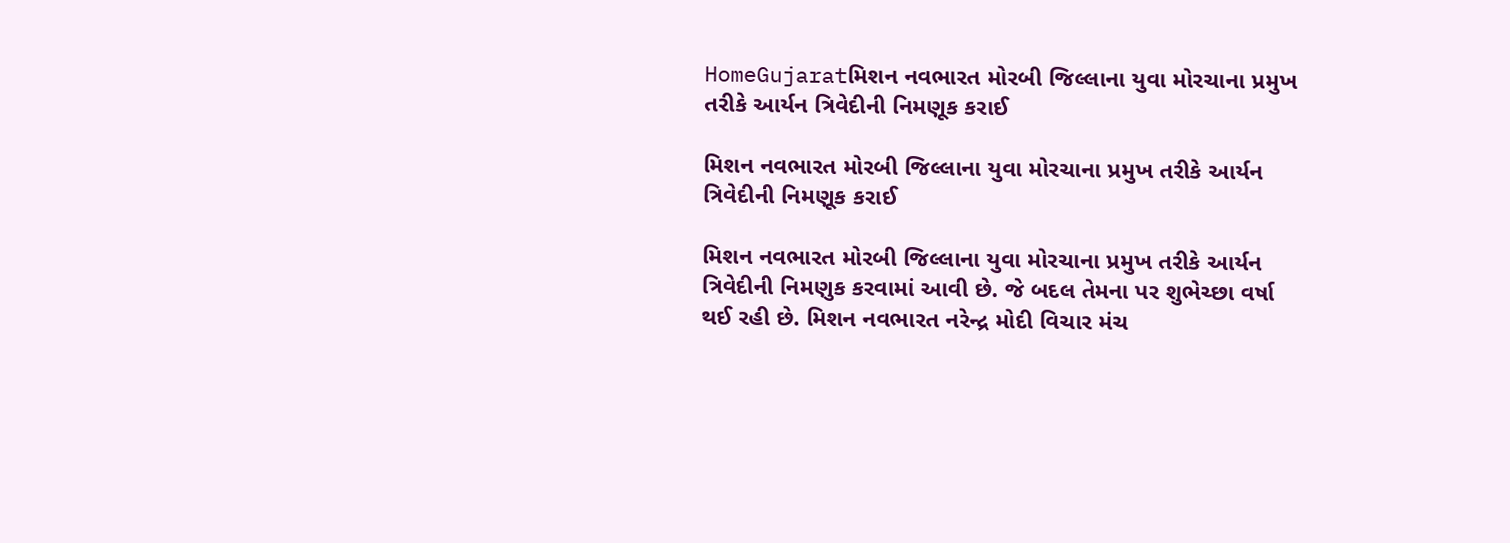HomeGujaratમિશન નવભારત મોરબી જિલ્લાના યુવા મોરચાના પ્રમુખ તરીકે આર્યન ત્રિવેદીની નિમણૂક કરાઈ

મિશન નવભારત મોરબી જિલ્લાના યુવા મોરચાના પ્રમુખ તરીકે આર્યન ત્રિવેદીની નિમણૂક કરાઈ

મિશન નવભારત મોરબી જિલ્લાના યુવા મોરચાના પ્રમુખ તરીકે આર્યન ત્રિવેદીની નિમણુક કરવામાં આવી છે. જે બદલ તેમના પર શુભેચ્છા વર્ષા થઈ રહી છે. મિશન નવભારત નરેન્દ્ર મોદી વિચાર મંચ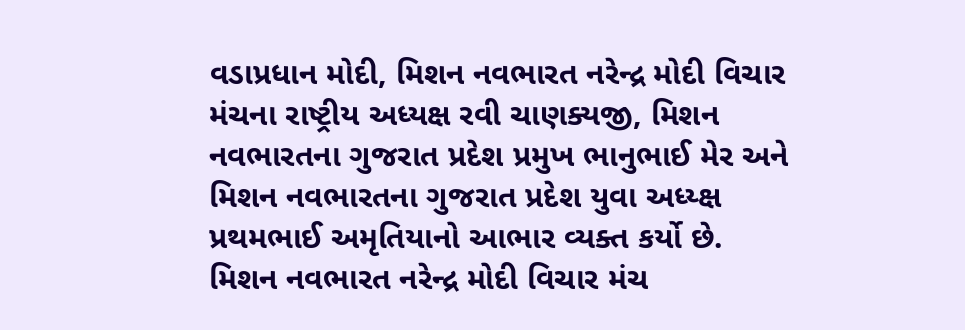વડાપ્રધાન મોદી, મિશન નવભારત નરેન્દ્ર મોદી વિચાર મંચના રાષ્ટ્રીય અધ્યક્ષ રવી ચાણક્યજી, મિશન નવભારતના ગુજરાત પ્રદેશ પ્રમુખ ભાનુભાઈ મેર અને મિશન નવભારતના ગુજરાત પ્રદેશ યુવા અધ્ય્ક્ષ પ્રથમભાઈ અમૃતિયાનો આભાર વ્યક્ત કર્યો છે. મિશન નવભારત નરેન્દ્ર મોદી વિચાર મંચ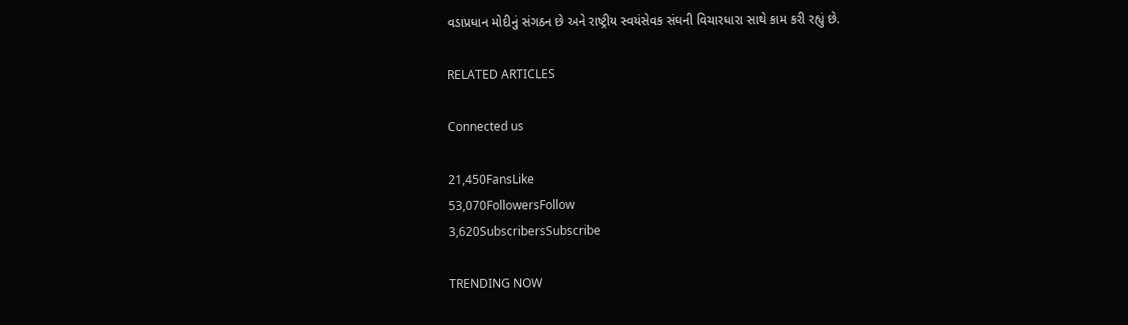વડાપ્રધાન મોદીનું સંગઠન છે અને રાષ્ટ્રીય સ્વયંસેવક સંઘની વિચારધારા સાથે કામ કરી રહ્યું છે.

RELATED ARTICLES

Connected us

21,450FansLike
53,070FollowersFollow
3,620SubscribersSubscribe

TRENDING NOW